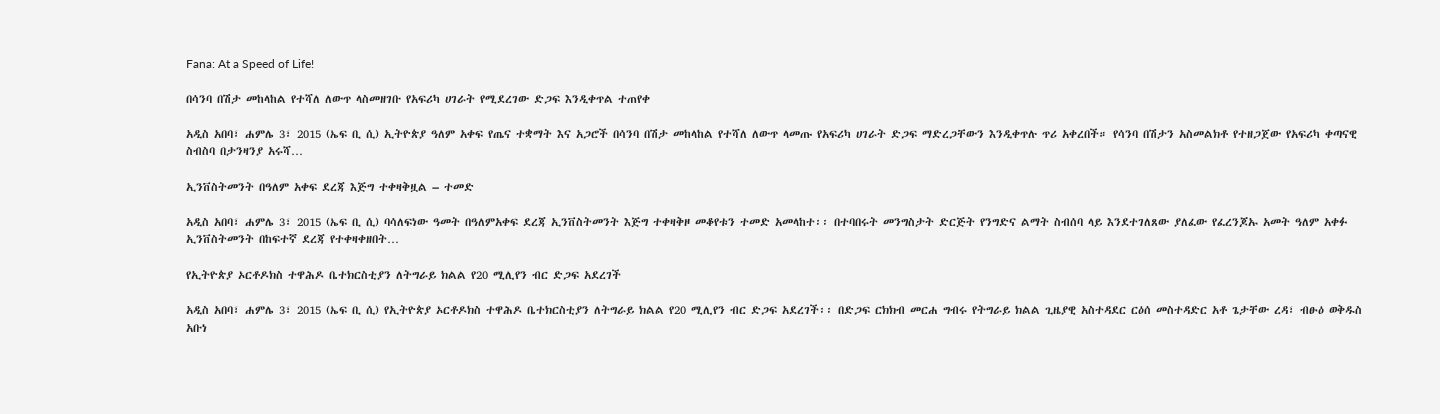Fana: At a Speed of Life!

በሳንባ በሽታ መከላከል የተሻለ ለውጥ ላስመዘገቡ የአፍሪካ ሀገራት የሚደረገው ድጋፍ እንዲቀጥል ተጠየቀ

አዲስ አበባ፣ ሐምሌ 3፣ 2015 (ኤፍ ቢ ሲ) ኢትዮጵያ ዓለም አቀፍ የጤና ተቋማት እና አጋሮች በሳንባ በሽታ መከላከል የተሻለ ለውጥ ላመጡ የአፍሪካ ሀገራት ድጋፍ ማድረጋቸውን እንዲቀጥሉ ጥሪ አቀረበች። የሳንባ በሽታን አስመልክቶ የተዘጋጀው የአፍሪካ ቀጣናዊ ስብስባ በታንዛንያ አሩሻ…

ኢንቨስትመንት በዓለም አቀፍ ደረጃ እጅግ ተቀዛቅዟል – ተመድ

አዲስ አበባ፣ ሐምሌ 3፣ 2015 (ኤፍ ቢ ሲ) ባሳለፍነው ዓመት በዓለምአቀፍ ደረጃ ኢንቨስትመንት እጅግ ተቀዛቅዞ መቆየቱን ተመድ አመላከተ፡፡ በተባበሩት መንግስታት ድርጅት የንግድና ልማት ስብሰባ ላይ እንደተገለጸው ያለፈው የፈረንጆኡ አመት ዓለም አቀፉ ኢንቨስትመንት በከፍተኛ ደረጃ የተቀዛቀዘበት…

የኢትዮጵያ ኦርቶዶክስ ተዋሕዶ ቤተክርስቲያን ለትግራይ ክልል የ20 ሚሊየን ብር ድጋፍ አደረገች

አዲስ አበባ፣ ሐምሌ 3፣ 2015 (ኤፍ ቢ ሲ) የኢትዮጵያ ኦርቶዶክስ ተዋሕዶ ቤተክርስቲያን ለትግራይ ክልል የ20 ሚሊየን ብር ድጋፍ አደረገች፡፡ በድጋፍ ርክክብ መርሐ ግብሩ የትግራይ ክልል ጊዜያዊ አስተዳደር ርዕሰ መስተዳድር አቶ ጌታቸው ረዳ፣ ብፁዕ ወቅዱስ አቡነ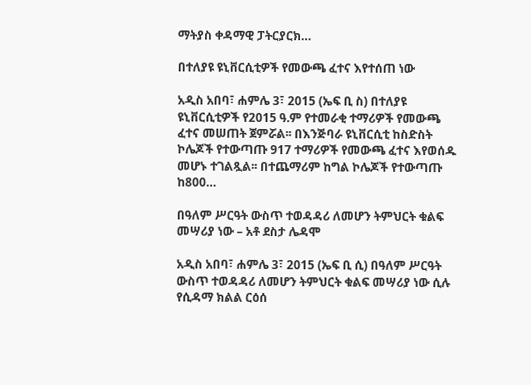ማትያስ ቀዳማዊ ፓትርያርክ…

በተለያዩ ዩኒቨርሲቲዎች የመውጫ ፈተና እየተሰጠ ነው

አዲስ አበባ፣ ሐምሌ 3፣ 2015 (ኤፍ ቢ ስ) በተለያዩ ዩኒቨርሲቲዎች የ2015 ዓ.ም የተመራቂ ተማሪዎች የመውጫ ፈተና መሠጠት ጀምሯል፡፡ በእንጅባራ ዩኒቨርሲቲ ከስድስት ኮሌጆች የተውጣጡ 917 ተማሪዎች የመውጫ ፈተና እየወሰዱ መሆኑ ተገልጿል፡፡ በተጨማሪም ከግል ኮሌጆች የተውጣጡ ከ800…

በዓለም ሥርዓት ውስጥ ተወዳዳሪ ለመሆን ትምህርት ቁልፍ መሣሪያ ነው – አቶ ደስታ ሌዳሞ

አዲስ አበባ፣ ሐምሌ 3፣ 2015 (ኤፍ ቢ ሲ) በዓለም ሥርዓት ውስጥ ተወዳዳሪ ለመሆን ትምህርት ቁልፍ መሣሪያ ነው ሲሉ የሲዳማ ክልል ርዕሰ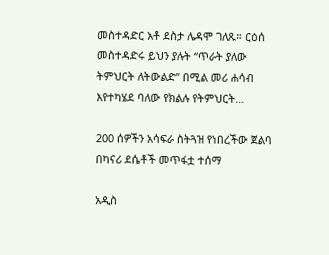መስተዳድር አቶ ደስታ ሌዳሞ ገለጹ። ርዕሰ መስተዳድሩ ይህን ያሉት “ጥራት ያለው ትምህርት ለትውልድ” በሚል መሪ ሐሳብ እየተካሄደ ባለው የክልሉ የትምህርት…

200 ሰዎችን አሳፍራ ስትጓዝ የነበረችው ጀልባ በካናሪ ደሴቶች መጥፋቷ ተሰማ

አዲስ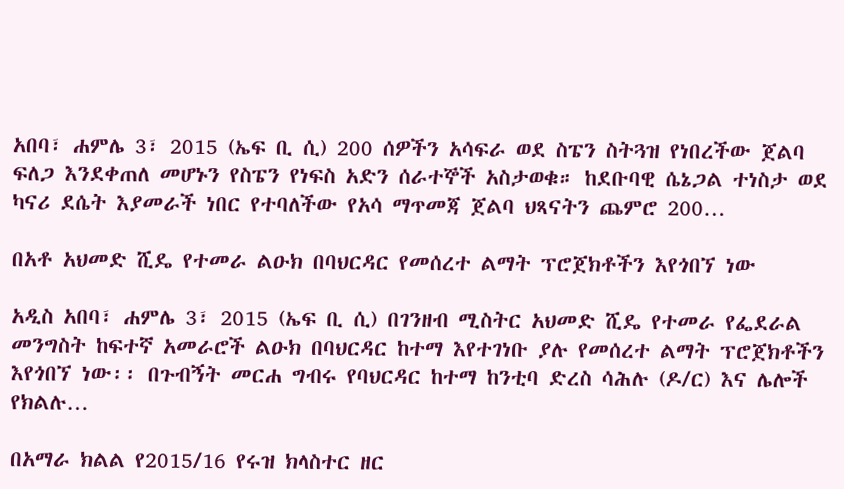አበባ፣ ሐምሌ 3፣ 2015 (ኤፍ ቢ ሲ) 200 ሰዎችን አሳፍራ ወደ ስፔን ስትጓዝ የነበረችው ጀልባ ፍለጋ እንደቀጠለ መሆኑን የስፔን የነፍስ አድን ሰራተኞች አስታወቁ። ከደቡባዊ ሴኔጋል ተነስታ ወደ ካናሪ ደሴት እያመራች ነበር የተባለችው የአሳ ማጥመጃ ጀልባ ህጻናትን ጨምሮ 200…

በአቶ አህመድ ሺዴ የተመራ ልዑክ በባህርዳር የመሰረተ ልማት ፕሮጀክቶችን እየጎበኘ ነው

አዲስ አበባ፣ ሐምሌ 3፣ 2015 (ኤፍ ቢ ሲ) በገንዘብ ሚስትር አህመድ ሺዴ የተመራ የፌደራል መንግስት ከፍተኛ አመራሮች ልዑክ በባህርዳር ከተማ እየተገነቡ ያሉ የመሰረተ ልማት ፕሮጀክቶችን እየጎበኘ ነው፡፡ በጉብኝት መርሐ ግብሩ የባህርዳር ከተማ ከንቲባ ድረስ ሳሕሉ (ዶ/ር) እና ሌሎች የክልሉ…

በአማራ ክልል የ2015/16 የሩዝ ክላስተር ዘር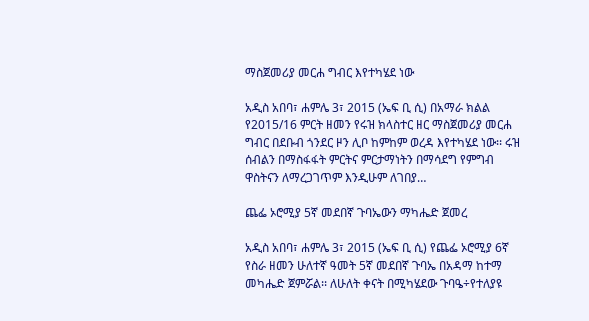ማስጀመሪያ መርሐ ግብር እየተካሄደ ነው

አዲስ አበባ፣ ሐምሌ 3፣ 2015 (ኤፍ ቢ ሲ) በአማራ ክልል የ2015/16 ምርት ዘመን የሩዝ ክላስተር ዘር ማስጀመሪያ መርሐ ግብር በደቡብ ጎንደር ዞን ሊቦ ከምከም ወረዳ እየተካሄደ ነው፡፡ ሩዝ ሰብልን በማስፋፋት ምርትና ምርታማነትን በማሳደግ የምግብ ዋስትናን ለማረጋገጥም እንዲሁም ለገበያ…

ጨፌ ኦሮሚያ 5ኛ መደበኛ ጉባኤውን ማካሔድ ጀመረ

አዲስ አበባ፣ ሐምሌ 3፣ 2015 (ኤፍ ቢ ሲ) የጨፌ ኦሮሚያ 6ኛ የስራ ዘመን ሁለተኛ ዓመት 5ኛ መደበኛ ጉባኤ በአዳማ ከተማ መካሔድ ጀምሯል፡፡ ለሁለት ቀናት በሚካሄደው ጉባዔ÷የተለያዩ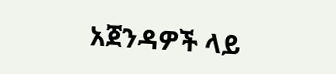አጀንዳዎች ላይ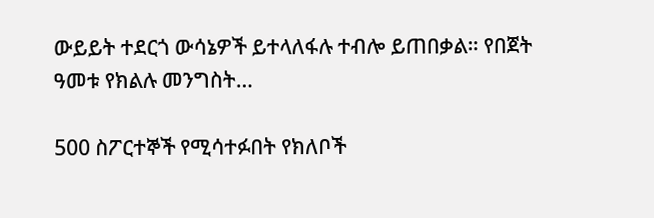ውይይት ተደርጎ ውሳኔዎች ይተላለፋሉ ተብሎ ይጠበቃል። የበጀት ዓመቱ የክልሉ መንግስት…

500 ስፖርተኞች የሚሳተፉበት የክለቦች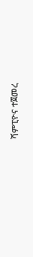ሻምፒዮና ተጀመረ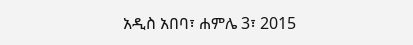አዲስ አበባ፣ ሐምሌ 3፣ 2015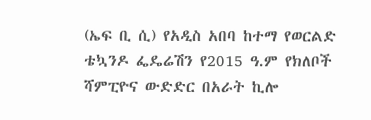(ኤፍ ቢ ሲ) የአዲስ አበባ ከተማ የወርልድ ቴኳንዶ ፌዴሬሽን የ2015 ዓ.ም የክለቦች ሻምፒዮና ውድድር በአራት ኪሎ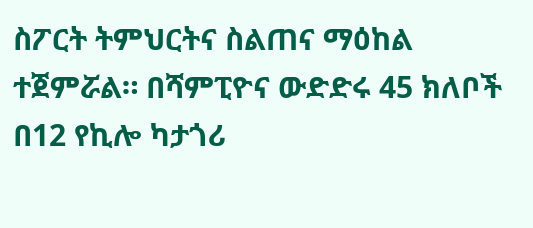ስፖርት ትምህርትና ስልጠና ማዕከል ተጀምሯል። በሻምፒዮና ውድድሩ 45 ክለቦች በ12 የኪሎ ካታጎሪ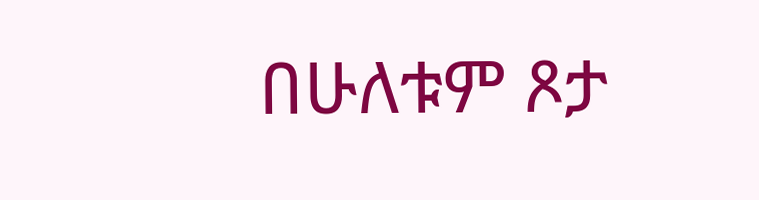በሁለቱም ጾታ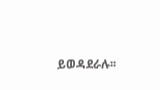ይወዳደራሉ፡፡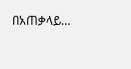በአጠቃላይ…